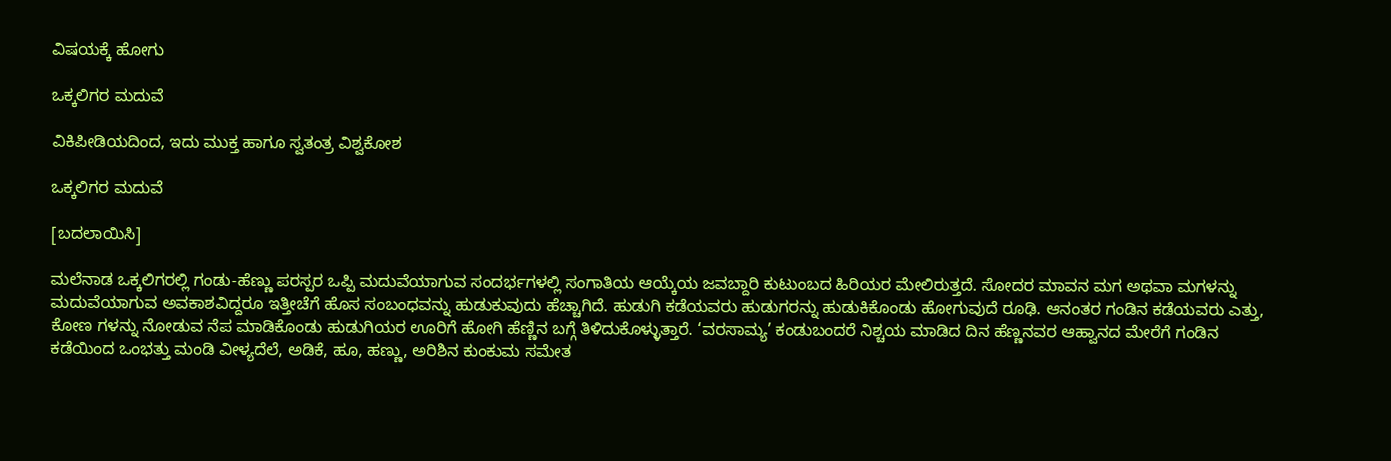ವಿಷಯಕ್ಕೆ ಹೋಗು

ಒಕ್ಕಲಿಗರ ಮದುವೆ

ವಿಕಿಪೀಡಿಯದಿಂದ, ಇದು ಮುಕ್ತ ಹಾಗೂ ಸ್ವತಂತ್ರ ವಿಶ್ವಕೋಶ

ಒಕ್ಕಲಿಗರ ಮದುವೆ

[ಬದಲಾಯಿಸಿ]

ಮಲೆನಾಡ ಒಕ್ಕಲಿಗರಲ್ಲಿ ಗಂಡು-ಹೆಣ್ಣು ಪರಸ್ಪರ ಒಪ್ಪಿ ಮದುವೆಯಾಗುವ ಸಂದರ್ಭಗಳಲ್ಲಿ ಸಂಗಾತಿಯ ಆಯ್ಕೆಯ ಜವಬ್ದಾರಿ ಕುಟುಂಬದ ಹಿರಿಯರ ಮೇಲಿರುತ್ತದೆ. ಸೋದರ ಮಾವನ ಮಗ ಅಥವಾ ಮಗಳನ್ನು ಮದುವೆಯಾಗುವ ಅವಕಾಶವಿದ್ದರೂ ಇತ್ತೀಚೆಗೆ ಹೊಸ ಸಂಬಂಧವನ್ನು ಹುಡುಕುವುದು ಹೆಚ್ಚಾಗಿದೆ. ಹುಡುಗಿ ಕಡೆಯವರು ಹುಡುಗರನ್ನು ಹುಡುಕಿಕೊಂಡು ಹೋಗುವುದೆ ರೂಢಿ. ಆನಂತರ ಗಂಡಿನ ಕಡೆಯವರು ಎತ್ತು, ಕೋಣ ಗಳನ್ನು ನೋಡುವ ನೆಪ ಮಾಡಿಕೊಂಡು ಹುಡುಗಿಯರ ಊರಿಗೆ ಹೋಗಿ ಹೆಣ್ಣಿನ ಬಗ್ಗೆ ತಿಳಿದುಕೊಳ್ಳುತ್ತಾರೆ. ‘ವರಸಾಮ್ಯ’ ಕಂಡುಬಂದರೆ ನಿಶ್ಚಯ ಮಾಡಿದ ದಿನ ಹೆಣ್ಣನವರ ಆಹ್ವಾನದ ಮೇರೆಗೆ ಗಂಡಿನ ಕಡೆಯಿಂದ ಒಂಭತ್ತು ಮಂಡಿ ವೀಳ್ಯದೆಲೆ, ಅಡಿಕೆ, ಹೂ, ಹಣ್ಣು, ಅರಿಶಿನ ಕುಂಕುಮ ಸಮೇತ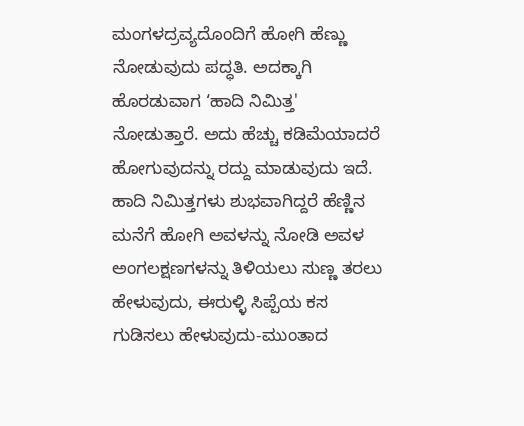ಮಂಗಳದ್ರವ್ಯದೊಂದಿಗೆ ಹೋಗಿ ಹೆಣ್ಣು ನೋಡುವುದು ಪದ್ಧತಿ. ಅದಕ್ಕಾಗಿ ಹೊರಡುವಾಗ ‘ಹಾದಿ ನಿಮಿತ್ತ' ನೋಡುತ್ತಾರೆ. ಅದು ಹೆಚ್ಚು ಕಡಿಮೆಯಾದರೆ ಹೋಗುವುದನ್ನು ರದ್ದು ಮಾಡುವುದು ಇದೆ. ಹಾದಿ ನಿಮಿತ್ತಗಳು ಶುಭವಾಗಿದ್ದರೆ ಹೆಣ್ಣಿನ ಮನೆಗೆ ಹೋಗಿ ಅವಳನ್ನು ನೋಡಿ ಅವಳ ಅಂಗಲಕ್ಷಣಗಳನ್ನು ತಿಳಿಯಲು ಸುಣ್ಣ ತರಲು ಹೇಳುವುದು, ಈರುಳ್ಳಿ ಸಿಪ್ಪೆಯ ಕಸ ಗುಡಿಸಲು ಹೇಳುವುದು-ಮುಂತಾದ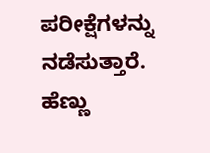ಪರೀಕ್ಷೆಗಳನ್ನು ನಡೆಸುತ್ತಾರೆ. ಹೆಣ್ಣು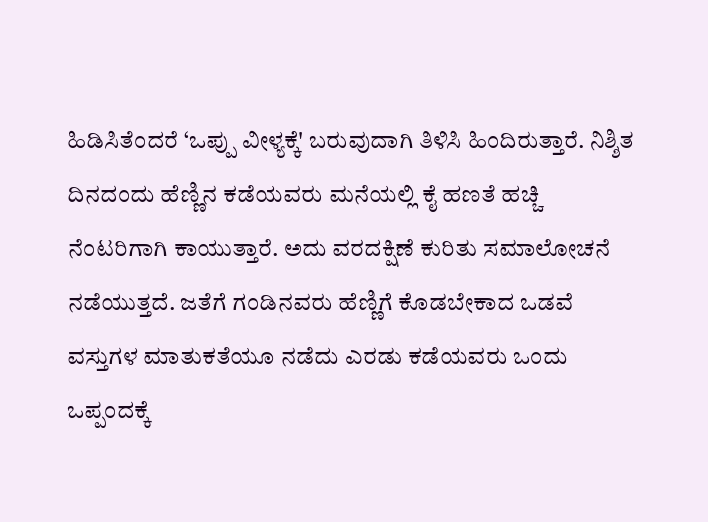ಹಿಡಿಸಿತೆಂದರೆ ‘ಒಪ್ಪು ವೀಳ್ಯಕ್ಕೆ' ಬರುವುದಾಗಿ ತಿಳಿಸಿ ಹಿಂದಿರುತ್ತಾರೆ. ನಿಶ್ಶಿತ ದಿನದಂದು ಹೆಣ್ಣಿನ ಕಡೆಯವರು ಮನೆಯಲ್ಲಿ ಕೈ ಹಣತೆ ಹಚ್ಚಿ ನೆಂಟರಿಗಾಗಿ ಕಾಯುತ್ತಾರೆ. ಅದು ವರದಕ್ಷಿಣೆ ಕುರಿತು ಸಮಾಲೋಚನೆ ನಡೆಯುತ್ತದೆ. ಜತೆಗೆ ಗಂಡಿನವರು ಹೆಣ್ಣಿಗೆ ಕೊಡಬೇಕಾದ ಒಡವೆ ವಸ್ತುಗಳ ಮಾತುಕತೆಯೂ ನಡೆದು ಎರಡು ಕಡೆಯವರು ಒಂದು ಒಪ್ಪಂದಕ್ಕೆ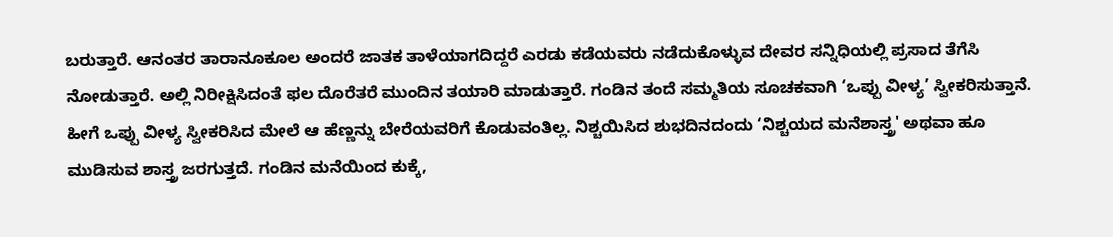ಬರುತ್ತಾರೆ. ಆನಂತರ ತಾರಾನೂಕೂಲ ಅಂದರೆ ಜಾತಕ ತಾಳೆಯಾಗದಿದ್ದರೆ ಎರಡು ಕಡೆಯವರು ನಡೆದುಕೊಳ್ಳುವ ದೇವರ ಸನ್ನಿಧಿಯಲ್ಲಿ ಪ್ರಸಾದ ತೆಗೆಸಿ ನೋಡುತ್ತಾರೆ. ಅಲ್ಲಿ ನಿರೀಕ್ಷಿಸಿದಂತೆ ಫಲ ದೊರೆತರೆ ಮುಂದಿನ ತಯಾರಿ ಮಾಡುತ್ತಾರೆ. ಗಂಡಿನ ತಂದೆ ಸಮ್ಮತಿಯ ಸೂಚಕವಾಗಿ ‘ಒಪ್ಪು ವೀಳ್ಯ’ ಸ್ವೀಕರಿಸುತ್ತಾನೆ. ಹೀಗೆ ಒಪ್ಪು ವೀಳ್ಯ ಸ್ವೀಕರಿಸಿದ ಮೇಲೆ ಆ ಹೆಣ್ಣನ್ನು ಬೇರೆಯವರಿಗೆ ಕೊಡುವಂತಿಲ್ಲ. ನಿಶ್ಚಯಿಸಿದ ಶುಭದಿನದಂದು ‘ನಿಶ್ಚಯದ ಮನೆಶಾಸ್ತ್ರ' ಅಥವಾ ಹೂ ಮುಡಿಸುವ ಶಾಸ್ತ್ರ ಜರಗುತ್ತದೆ. ಗಂಡಿನ ಮನೆಯಿಂದ ಕುಕ್ಕೆ,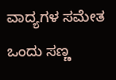ವಾದ್ಯಗಳ ಸಮೇತ ಒಂದು ಸಣ್ಣ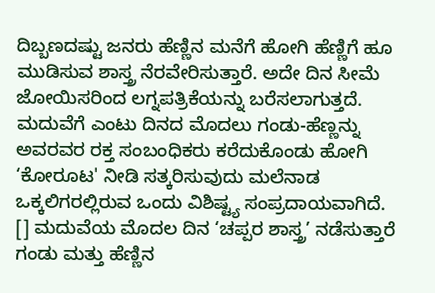ದಿಬ್ಬಣದಷ್ಟು ಜನರು ಹೆಣ್ಣಿನ ಮನೆಗೆ ಹೋಗಿ ಹೆಣ್ಣಿಗೆ ಹೂ ಮುಡಿಸುವ ಶಾಸ್ತ್ರ ನೆರವೇರಿಸುತ್ತಾರೆ. ಅದೇ ದಿನ ಸೀಮೆ ಜೋಯಿಸರಿಂದ ಲಗ್ನಪತ್ರಿಕೆಯನ್ನು ಬರೆಸಲಾಗುತ್ತದೆ. ಮದುವೆಗೆ ಎಂಟು ದಿನದ ಮೊದಲು ಗಂಡು-ಹೆಣ್ಣನ್ನು ಅವರವರ ರಕ್ತ ಸಂಬಂಧಿಕರು ಕರೆದುಕೊಂಡು ಹೋಗಿ ‘ಕೋರೂಟ' ನೀಡಿ ಸತ್ಕರಿಸುವುದು ಮಲೆನಾಡ ಒಕ್ಕಲಿಗರಲ್ಲಿರುವ ಒಂದು ವಿಶಿಷ್ಟ್ಯ ಸಂಪ್ರದಾಯವಾಗಿದೆ. [] ಮದುವೆಯ ಮೊದಲ ದಿನ ‘ಚಪ್ಪರ ಶಾಸ್ತ್ರ’ ನಡೆಸುತ್ತಾರೆ ಗಂಡು ಮತ್ತು ಹೆಣ್ಣಿನ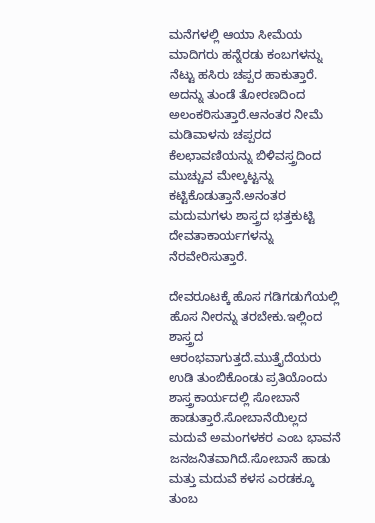ಮನೆಗಳಲ್ಲಿ ಆಯಾ ಸೀಮೆಯ ಮಾದಿಗರು ಹನ್ನೆರಡು ಕಂಬಗಳನ್ನು ನೆಟ್ಟು ಹಸಿರು ಚಪ್ಪರ ಹಾಕುತ್ತಾರೆ. ಅದನ್ನು ತುಂಡೆ ತೋರಣದಿಂದ ಅಲಂಕರಿಸುತ್ತಾರೆ.ಆನಂತರ ನೀಮೆ ಮಡಿವಾಳನು ಚಪ್ಪರದ ಕೆಲಛಾವಣಿಯನ್ನು ಬಿಳಿವಸ್ತ್ರದಿಂದ ಮುಚ್ಚುವ ಮೇಲ್ಕಟ್ಟನ್ನು ಕಟ್ಟಿಕೊಡುತ್ತಾನೆ.ಅನಂತರ ಮದುಮಗಳು ಶಾಸ್ತ್ರದ ಭತ್ತಕುಟ್ಟಿ ದೇವತಾಕಾರ್ಯಗಳನ್ನು ನೆರವೇರಿಸುತ್ತಾರೆ.

ದೇವರೂಟಕ್ಕೆ ಹೊಸ ಗಡಿಗಡುಗೆಯಲ್ಲಿ ಹೊಸ ನೀರನ್ನು ತರಬೇಕು.ಇಲ್ಲಿಂದ ಶಾಸ್ತ್ರದ ಆರಂಭವಾಗುತ್ತದೆ.ಮುತ್ತೈದೆಯರು ಉಡಿ ತುಂಬಿಕೊಂಡು ಪ್ರತಿಯೊಂದು ಶಾಸ್ತ್ರಕಾರ್ಯದಲ್ಲಿ ಸೋಬಾನೆ ಹಾಡುತ್ತಾರೆ.ಸೋಬಾನೆಯಿಲ್ಲದ ಮದುವೆ ಅಮಂಗಳಕರ ಎಂಬ ಭಾವನೆ ಜನಜನಿತವಾಗಿದೆ.ಸೋಬಾನೆ ಹಾಡು ಮತ್ತು ಮದುವೆ ಕಳಸ ಎರಡಕ್ಕೂ ತುಂಬ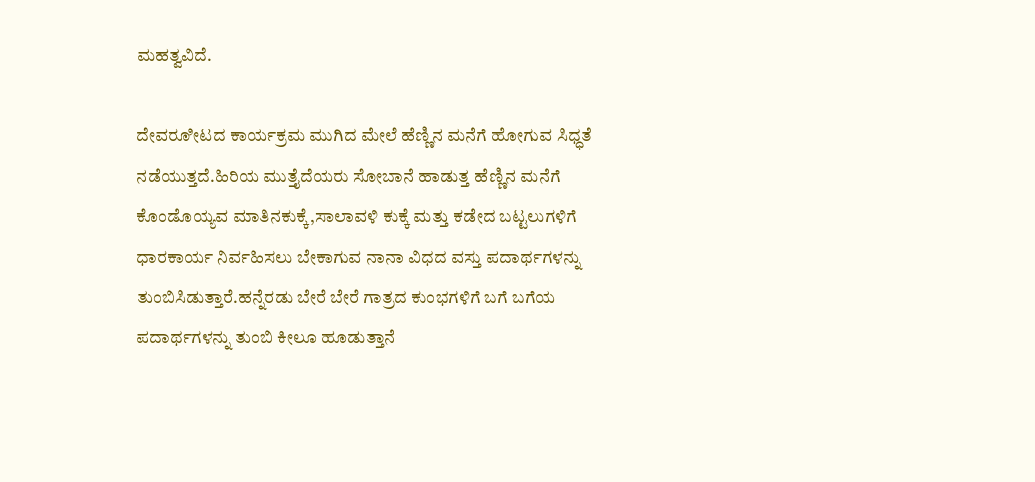ಮಹತ್ವವಿದೆ.

ದೇವರೂೀಟದ ಕಾರ್ಯಕ್ರಮ ಮುಗಿದ ಮೇಲೆ ಹೆಣ್ಣಿನ ಮನೆಗೆ ಹೋಗುವ ಸಿಧ್ಧತೆ ನಡೆಯುತ್ತದೆ.ಹಿರಿಯ ಮುತ್ತೈದೆಯರು ಸೋಬಾನೆ ಹಾಡುತ್ತ ಹೆಣ್ಣಿನ ಮನೆಗೆ ಕೊಂಡೊಯ್ಯವ ಮಾತಿನಕುಕ್ಕೆ,ಸಾಲಾವಳಿ ಕುಕ್ಕೆ ಮತ್ತು ಕಡೇದ ಬಟ್ಟಲುಗಳಿಗೆ ಧಾರಕಾರ್ಯ ನಿರ್ವಹಿಸಲು ಬೇಕಾಗುವ ನಾನಾ ವಿಧದ ವಸ್ತು ಪದಾರ್ಥಗಳನ್ನು ತುಂಬಿಸಿಡುತ್ತಾರೆ.ಹನ್ನೆರಡು ಬೇರೆ ಬೇರೆ ಗಾತ್ರದ ಕುಂಭಗಳಿಗೆ ಬಗೆ ಬಗೆಯ ಪದಾರ್ಥಗಳನ್ನು ತುಂಬಿ ಕೀಲೂ ಹೂಡುತ್ತಾನೆ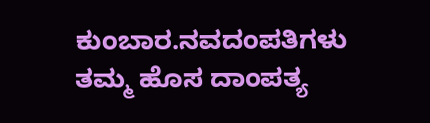ಕುಂಬಾರ.ನವದಂಪತಿಗಳು ತಮ್ಮ ಹೊಸ ದಾಂಪತ್ಯ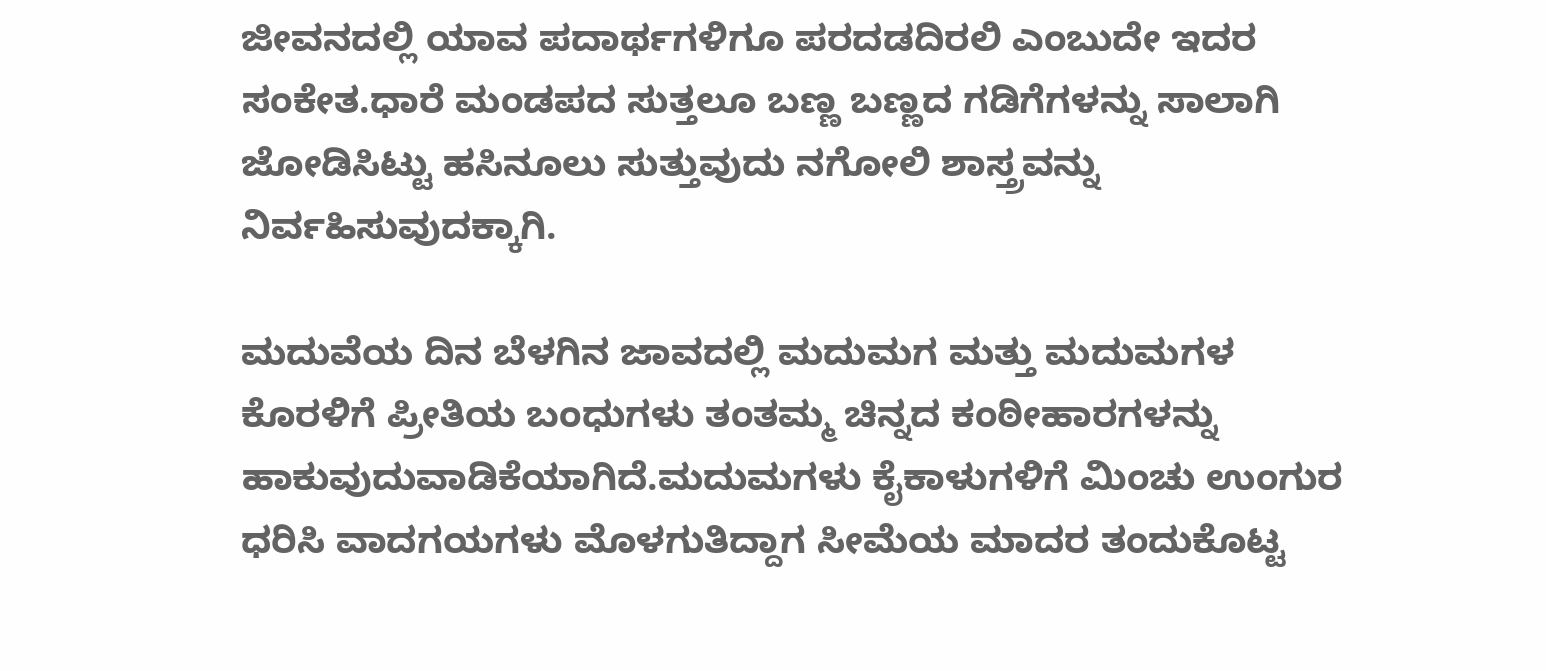ಜೀವನದಲ್ಲಿ ಯಾವ ಪದಾರ್ಥಗಳಿಗೂ ಪರದಡದಿರಲಿ ಎಂಬುದೇ ಇದರ ಸಂಕೇತ.ಧಾರೆ ಮಂಡಪದ ಸುತ್ತಲೂ ಬಣ್ಣ ಬಣ್ಣದ ಗಡಿಗೆಗಳನ್ನು ಸಾಲಾಗಿ ಜೋಡಿಸಿಟ್ಟು ಹಸಿನೂಲು ಸುತ್ತುವುದು ನಗೋಲಿ ಶಾಸ್ತ್ರವನ್ನು ನಿರ್ವಹಿಸುವುದಕ್ಕಾಗಿ.

ಮದುವೆಯ ದಿನ ಬೆಳಗಿನ ಜಾವದಲ್ಲಿ ಮದುಮಗ ಮತ್ತು ಮದುಮಗಳ ಕೊರಳಿಗೆ ಪ್ರೀತಿಯ ಬಂಧುಗಳು ತಂತಮ್ಮ ಚಿನ್ನದ ಕಂಠೀಹಾರಗಳನ್ನು ಹಾಕುವುದುವಾಡಿಕೆಯಾಗಿದೆ.ಮದುಮಗಳು ಕೈಕಾಳುಗಳಿಗೆ ಮಿಂಚು ಉಂಗುರ ಧರಿಸಿ ವಾದಗಯಗಳು ಮೊಳಗುತಿದ್ದಾಗ ಸೀಮೆಯ ಮಾದರ ತಂದುಕೊಟ್ಟ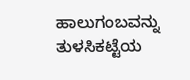ಹಾಲುಗಂಬವನ್ನು ತುಳಸಿಕಟ್ಟೆಯ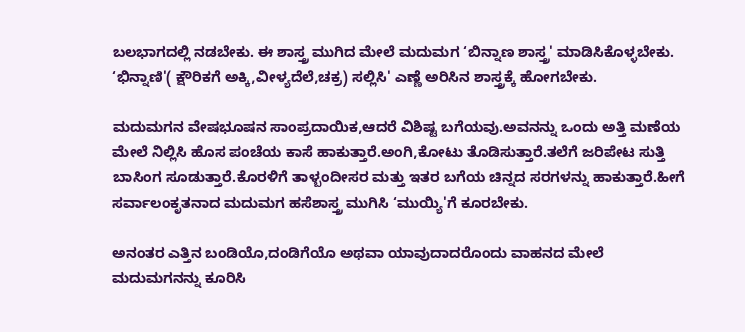ಬಲಭಾಗದಲ್ಲಿ ನಡಬೇಕು. ಈ ಶಾಸ್ತ್ರ ಮುಗಿದ ಮೇಲೆ ಮದುಮಗ ‘ಬಿನ್ನಾಣ ಶಾಸ್ತ್ರ' ಮಾಡಿಸಿಕೊಳ್ಳಬೇಕು. ‘ಭಿನ್ನಾಣಿ'( ಕ್ಷೌರಿಕಗೆ ಅಕ್ಕಿ,ವೀಳ್ಯದೆಲೆ,ಚಕ್ರ) ಸಲ್ಲಿಸಿ' ಎಣ್ಣೆ ಅರಿಸಿನ ಶಾಸ್ತ್ರಕ್ಕೆ ಹೋಗಬೇಕು.

ಮದುಮಗನ ವೇಷಭೂಷನ ಸಾಂಪ್ರದಾಯಿಕ,ಆದರೆ ವಿಶಿಷ್ಟ ಬಗೆಯವು.ಅವನನ್ನು ಒಂದು ಅತ್ತಿ ಮಣೆಯ ಮೇಲೆ ನಿಲ್ಲಿಸಿ ಹೊಸ ಪಂಚೆಯ ಕಾಸೆ ಹಾಕುತ್ತಾರೆ.ಅಂಗಿ,ಕೋಟು ತೊಡಿಸುತ್ತಾರೆ.ತಲೆಗೆ ಜರಿಪೇಟ ಸುತ್ತಿ ಬಾಸಿಂಗ ಸೂಡುತ್ತಾರೆ.ಕೊರಳಿಗೆ ತಾಳ್ಬಂದೀಸರ ಮತ್ತು ಇತರ ಬಗೆಯ ಚಿನ್ನದ ಸರಗಳನ್ನು ಹಾಕುತ್ತಾರೆ.ಹೀಗೆ ಸರ್ವಾಲಂಕೃತನಾದ ಮದುಮಗ ಹಸೆಶಾಸ್ತ್ರ ಮುಗಿಸಿ ‘ಮುಯ್ಯಿ'ಗೆ ಕೂರಬೇಕು.

ಅನಂತರ ಎತ್ತಿನ ಬಂಡಿಯೊ,ದಂಡಿಗೆಯೊ ಅಥವಾ ಯಾವುದಾದರೊಂದು ವಾಹನದ ಮೇಲೆ ಮದುಮಗನನ್ನು ಕೂರಿಸಿ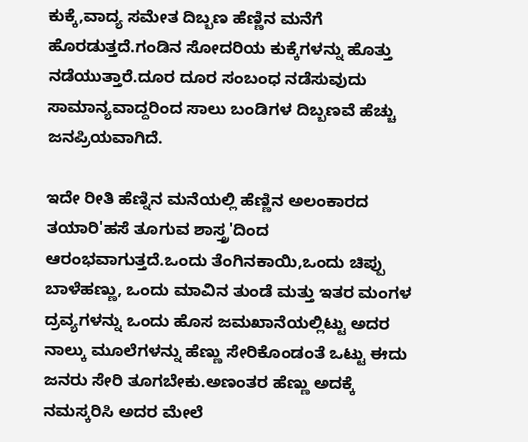ಕುಕ್ಕೆ,ವಾದ್ಯ ಸಮೇತ ದಿಬ್ಬಣ ಹೆಣ್ಣಿನ ಮನೆಗೆ ಹೊರಡುತ್ತದೆ.ಗಂಡಿನ ಸೋದರಿಯ ಕುಕ್ಕೆಗಳನ್ನು ಹೊತ್ತು ನಡೆಯುತ್ತಾರೆ.ದೂರ ದೂರ ಸಂಬಂಧ ನಡೆಸುವುದು ಸಾಮಾನ್ಯವಾದ್ದರಿಂದ ಸಾಲು ಬಂಡಿಗಳ ದಿಬ್ಬಣವೆ ಹೆಚ್ಚು ಜನಪ್ರಿಯವಾಗಿದೆ.

ಇದೇ ರೀತಿ ಹೆಣ್ನಿನ ಮನೆಯಲ್ಲಿ ಹೆಣ್ಣಿನ ಅಲಂಕಾರದ ತಯಾರಿ'ಹಸೆ ತೂಗುವ ಶಾಸ್ತ್ರ'ದಿಂದ ಆರಂಭವಾಗುತ್ತದೆ.ಒಂದು ತೆಂಗಿನಕಾಯಿ,ಒಂದು ಚಿಪ್ಪು ಬಾಳೆಹಣ್ಣು, ಒಂದು ಮಾವಿನ ತುಂಡೆ ಮತ್ತು ಇತರ ಮಂಗಳ ದ್ರವ್ಯಗಳನ್ನು ಒಂದು ಹೊಸ ಜಮಖಾನೆಯಲ್ಲಿಟ್ಟು ಅದರ ನಾಲ್ಕು ಮೂಲೆಗಳನ್ನು ಹೆಣ್ಣು ಸೇರಿಕೊಂಡಂತೆ ಒಟ್ಟು ಈದು ಜನರು ಸೇರಿ ತೂಗಬೇಕು.ಅಣಂತರ ಹೆಣ್ಣು ಅದಕ್ಕೆ ನಮಸ್ಕರಿಸಿ ಅದರ ಮೇಲೆ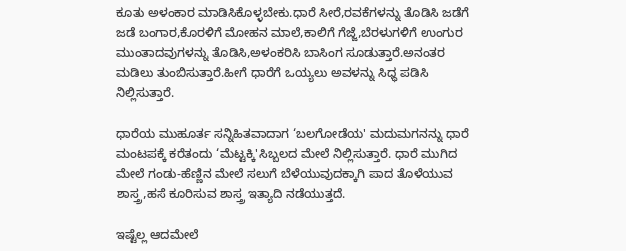ಕೂತು ಅಳಂಕಾರ ಮಾಡಿಸಿಕೊಳ್ಳಬೇಕು.ಧಾರೆ ಸೀರೆ,ರವಕೆಗಳನ್ನು ತೊಡಿಸಿ ಜಡೆಗೆ ಜಡೆ ಬಂಗಾರ,ಕೊರಳಿಗೆ ಮೋಹನ ಮಾಲೆ,ಕಾಲಿಗೆ ಗೆಜ್ಜೆ,ಬೆರಳುಗಳಿಗೆ ಉಂಗುರ ಮುಂತಾದವುಗಳನ್ನು ತೊಡಿಸಿ,ಅಳಂಕರಿಸಿ ಬಾಸಿಂಗ ಸೂಡುತ್ತಾರೆ.ಅನಂತರ ಮಡಿಲು ತುಂಬಿಸುತ್ತಾರೆ.ಹೀಗೆ ಧಾರೆಗೆ ಒಯ್ಯಲು ಅವಳನ್ನು ಸಿಧ್ಧ ಪಡಿಸಿ ನಿಲ್ಲಿಸುತ್ತಾರೆ.

ಧಾರೆಯ ಮುಹೂರ್ತ ಸನ್ನಿಹಿತವಾದಾಗ ‘ಬಲಗೋಡೆಯ' ಮದುಮಗನನ್ನು ಧಾರೆ ಮಂಟಪಕ್ಕೆ ಕರೆತಂದು ‘ಮೆಟ್ಟಕ್ಕಿ'ಸಿಬ್ಬಲದ ಮೇಲೆ ನಿಲ್ಲಿಸುತ್ತಾರೆ. ಧಾರೆ ಮುಗಿದ ಮೇಲೆ ಗಂಡು-ಹೆಣ್ಣಿನ ಮೇಲೆ ಸಲುಗೆ ಬೆಳೆಯುವುದಕ್ಕಾಗಿ ಪಾದ ತೊಳೆಯುವ ಶಾಸ್ತ್ರ,ಹಸೆ ಕೂರಿಸುವ ಶಾಸ್ತ್ರ ಇತ್ಯಾದಿ ನಡೆಯುತ್ತದೆ.

ಇಷ್ಟೆಲ್ಲ ಆದಮೇಲೆ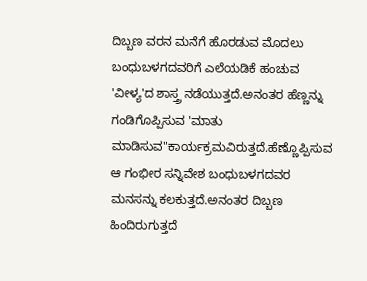ದಿಬ್ಬಣ ವರನ ಮನೆಗೆ ಹೊರಡುವ ಮೊದಲು ಬಂಧುಬಳಗದವರಿಗೆ ಎಲೆಯಡಿಕೆ ಹಂಚುವ 'ವೀಳ್ಯ'ದ ಶಾಸ್ತ್ರ ನಡೆಯುತ್ತದೆ.ಅನಂತರ ಹೆಣ್ಣನ್ನು ಗಂಡಿಗೊಪ್ಪಿಸುವ 'ಮಾತು ಮಾಡಿಸುವ"ಕಾರ್ಯಕ್ರಮವಿರುತ್ತದೆ.ಹೆಣ್ಣೊಪ್ಪಿಸುವ ಆ ಗಂಭೀರ ಸನ್ನಿವೇಶ ಬಂಧುಬಳಗದವರ ಮನಸನ್ನು ಕಲಕುತ್ತದೆ.ಅನಂತರ ದಿಬ್ಬಣ ಹಿಂದಿರುಗುತ್ತದೆ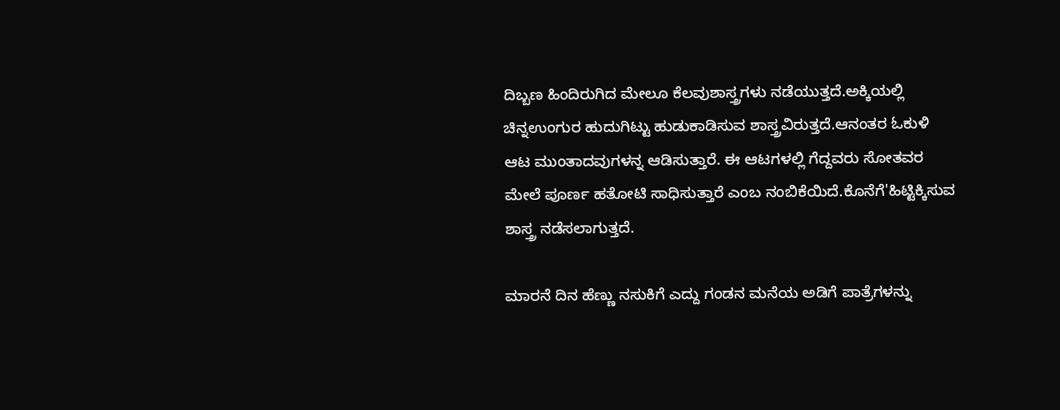ದಿಬ್ಬಣ ಹಿಂದಿರುಗಿದ ಮೇಲೂ ಕೆಲವುಶಾಸ್ತ್ರಗಳು ನಡೆಯುತ್ತದೆ.ಅಕ್ಕಿಯಲ್ಲಿ ಚಿನ್ನಉಂಗುರ ಹುದುಗಿಟ್ಟು ಹುಡುಕಾಡಿಸುವ ಶಾಸ್ತ್ರವಿರುತ್ತದೆ.ಆನಂತರ ಓಕುಳಿ ಆಟ ಮುಂತಾದವುಗಳನ್ನ ಆಡಿಸುತ್ತಾರೆ. ಈ ಆಟಗಳಲ್ಲಿ ಗೆದ್ದವರು ಸೋತವರ ಮೇಲೆ ಪೂರ್ಣ ಹತೋಟಿ ಸಾಧಿಸುತ್ತಾರೆ ಎಂಬ ನಂಬಿಕೆಯಿದೆ.ಕೊನೆಗೆ'ಹಿಟ್ಟಿಕ್ಕಿಸುವ ಶಾಸ್ತ್ರ ನಡೆಸಲಾಗುತ್ತದೆ.

ಮಾರನೆ ದಿನ ಹೆಣ್ಣು ನಸುಕಿಗೆ ಎದ್ದು ಗಂಡನ ಮನೆಯ ಅಡಿಗೆ ಪಾತ್ರೆಗಳನ್ನು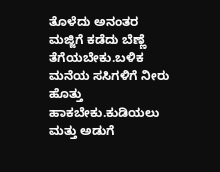ತೊಳೆದು ಅನಂತರ ಮಜ್ಜಿಗೆ ಕಡೆದು ಬೆಣ್ಣೆ ತೆಗೆಯಬೇಕು.ಬಳಿಕ ಮನೆಯ ಸಸಿಗಳಿಗೆ ನೀರು ಹೊತ್ತು ಹಾಕಬೇಕು.ಕುಡಿಯಲು ಮತ್ತು ಅಡುಗೆ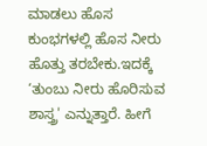ಮಾಡಲು ಹೊಸ ಕುಂಭಗಳಲ್ಲಿ ಹೊಸ ನೀರು ಹೊತ್ತು ತರಬೇಕು.ಇದಕ್ಕೆ ‘ತುಂಬು ನೀರು ಹೊರಿಸುವ ಶಾಸ್ತ್ರ' ಎನ್ನುತ್ತಾರೆ. ಹೀಗೆ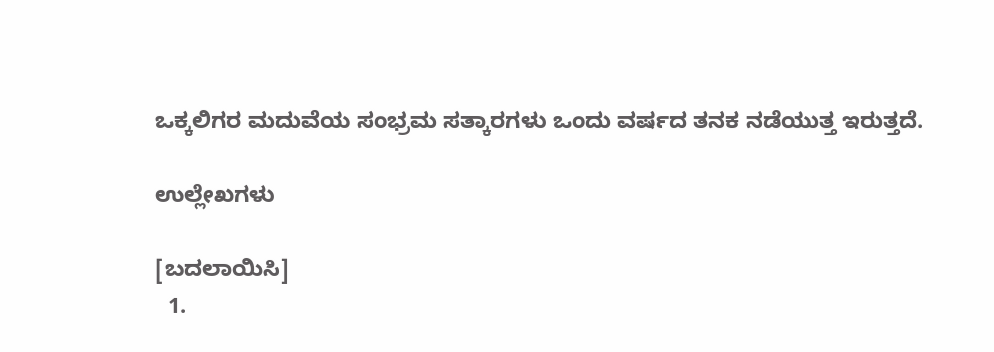ಒಕ್ಕಲಿಗರ ಮದುವೆಯ ಸಂಭ್ರಮ ಸತ್ಕಾರಗಳು ಒಂದು ವರ್ಷದ ತನಕ ನಡೆಯುತ್ತ ಇರುತ್ತದೆ.

ಉಲ್ಲೇಖಗಳು

[ಬದಲಾಯಿಸಿ]
  1.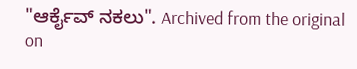"ಆರ್ಕೈವ್ ನಕಲು". Archived from the original on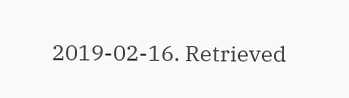2019-02-16. Retrieved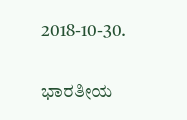2018-10-30.

ಭಾರತೀಯ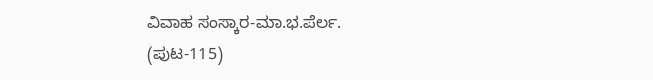ವಿವಾಹ ಸಂಸ್ಕಾರ-ಮಾ.ಭ.ಪೆರ್ಲ. (ಪುಟ-115)